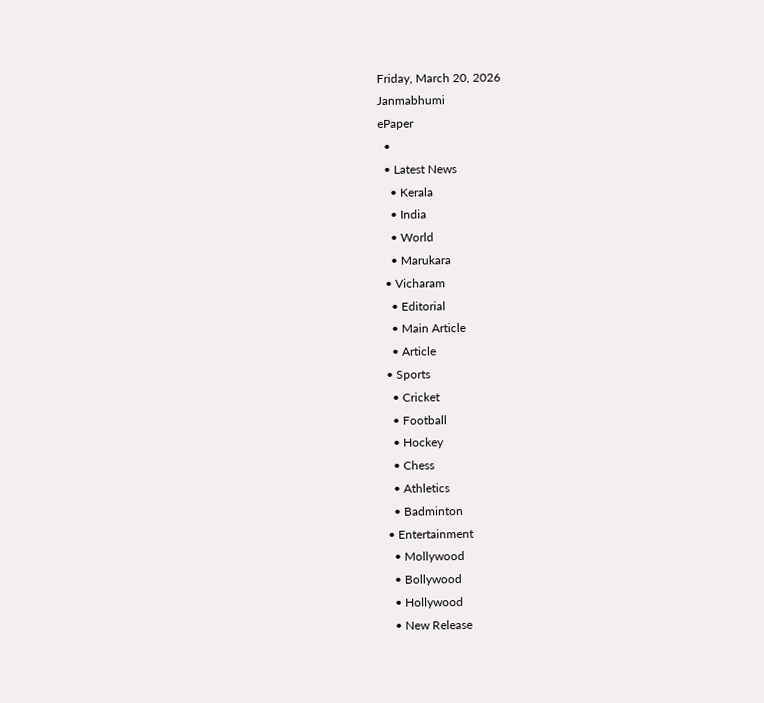Friday, March 20, 2026
Janmabhumi
ePaper
  •
  • Latest News
    • Kerala
    • India
    • World
    • Marukara
  • Vicharam
    • Editorial
    • Main Article
    • Article
  • Sports
    • Cricket
    • Football
    • Hockey
    • Chess
    • Athletics
    • Badminton
  • Entertainment
    • Mollywood
    • Bollywood
    • Hollywood
    • New Release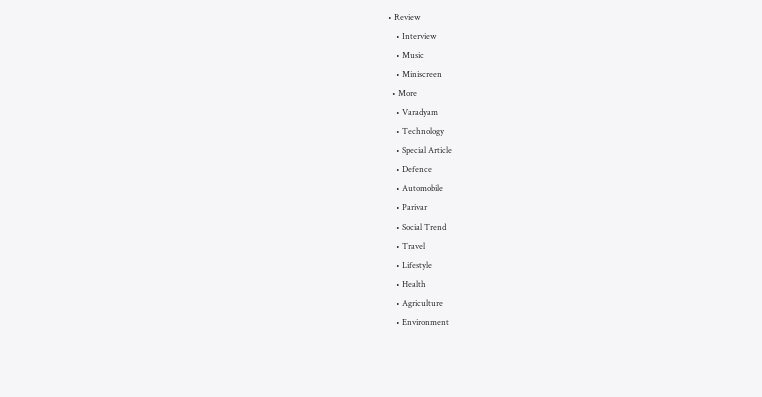• Review
    • Interview
    • Music
    • Miniscreen
  • More
    • Varadyam
    • Technology
    • Special Article
    • Defence
    • Automobile
    • Parivar
    • Social Trend
    • Travel
    • Lifestyle
    • Health
    • Agriculture
    • Environment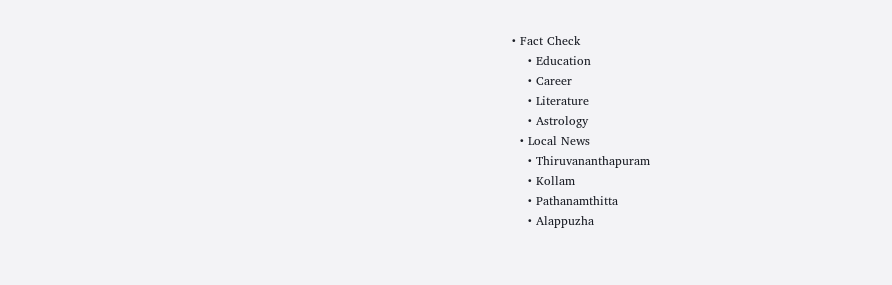• Fact Check
    • Education
    • Career
    • Literature
    • Astrology
  • Local News
    • Thiruvananthapuram
    • Kollam
    • Pathanamthitta
    • Alappuzha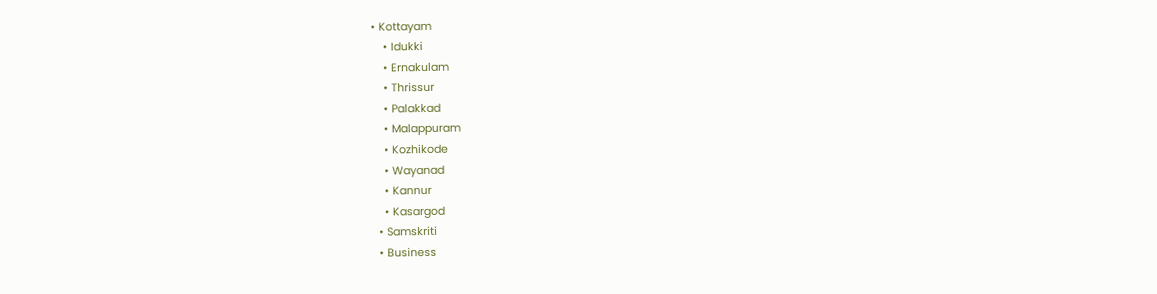• Kottayam
    • Idukki
    • Ernakulam
    • Thrissur
    • Palakkad
    • Malappuram
    • Kozhikode
    • Wayanad
    • Kannur
    • Kasargod
  • Samskriti
  • Business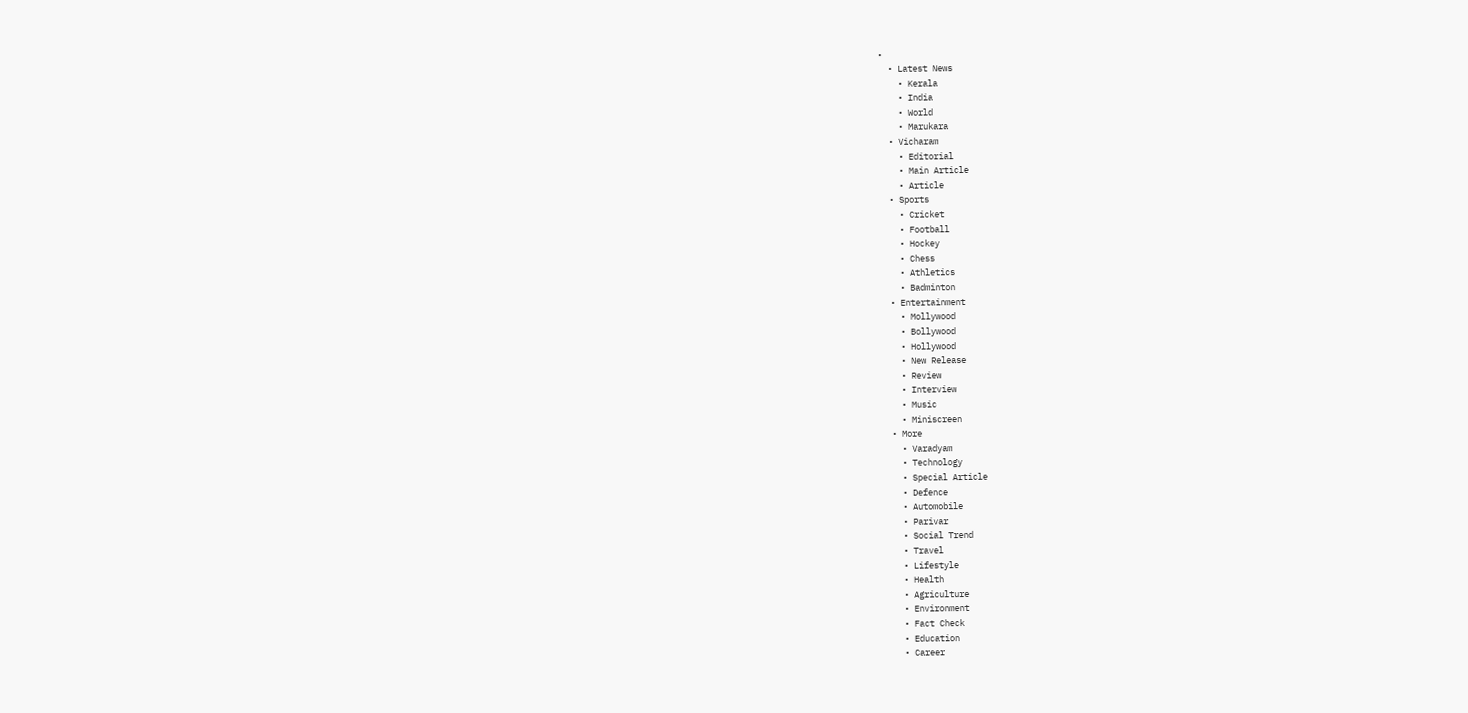•
  • Latest News
    • Kerala
    • India
    • World
    • Marukara
  • Vicharam
    • Editorial
    • Main Article
    • Article
  • Sports
    • Cricket
    • Football
    • Hockey
    • Chess
    • Athletics
    • Badminton
  • Entertainment
    • Mollywood
    • Bollywood
    • Hollywood
    • New Release
    • Review
    • Interview
    • Music
    • Miniscreen
  • More
    • Varadyam
    • Technology
    • Special Article
    • Defence
    • Automobile
    • Parivar
    • Social Trend
    • Travel
    • Lifestyle
    • Health
    • Agriculture
    • Environment
    • Fact Check
    • Education
    • Career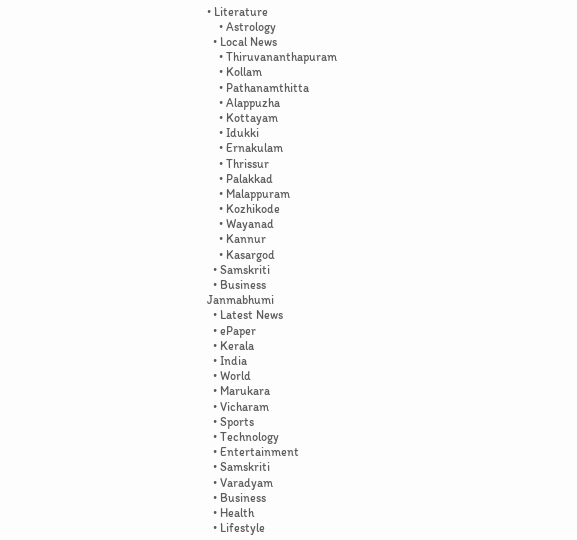• Literature
    • Astrology
  • Local News
    • Thiruvananthapuram
    • Kollam
    • Pathanamthitta
    • Alappuzha
    • Kottayam
    • Idukki
    • Ernakulam
    • Thrissur
    • Palakkad
    • Malappuram
    • Kozhikode
    • Wayanad
    • Kannur
    • Kasargod
  • Samskriti
  • Business
Janmabhumi
  • Latest News
  • ePaper
  • Kerala
  • India
  • World
  • Marukara
  • Vicharam
  • Sports
  • Technology
  • Entertainment
  • Samskriti
  • Varadyam
  • Business
  • Health
  • Lifestyle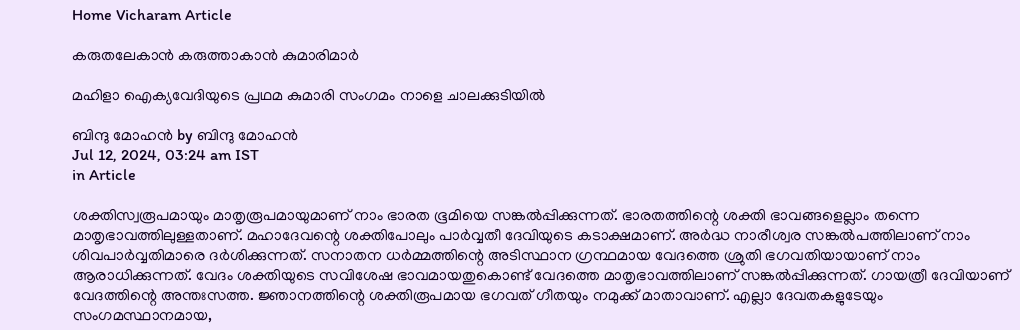Home Vicharam Article

കരുതലേകാന്‍ കരുത്താകാന്‍ കുമാരിമാര്‍

മഹിളാ ഐക്യവേദിയുടെ പ്രഥമ കുമാരി സംഗമം നാളെ ചാലക്കുടിയില്‍

ബിന്ദു മോഹന്‍ by ബിന്ദു മോഹന്‍
Jul 12, 2024, 03:24 am IST
in Article

ശക്തിസ്വരൂപമായും മാതൃരൂപമായുമാണ് നാം ഭാരത ഭൂമിയെ സങ്കല്‍പ്പിക്കുന്നത്. ഭാരതത്തിന്റെ ശക്തി ഭാവങ്ങളെല്ലാം തന്നെ മാതൃഭാവത്തിലുള്ളതാണ്. മഹാദേവന്റെ ശക്തിപോലും പാര്‍വ്വതീ ദേവിയുടെ കടാക്ഷമാണ്. അര്‍ദ്ധ നാരീശ്വര സങ്കല്‍പത്തിലാണ് നാം ശിവപാര്‍വ്വതിമാരെ ദര്‍ശിക്കുന്നത്. സനാതന ധര്‍മ്മത്തിന്റെ അടിസ്ഥാന ഗ്രന്ഥമായ വേദത്തെ ശ്രുതി ഭഗവതിയായാണ് നാം ആരാധിക്കുന്നത്. വേദം ശക്തിയുടെ സവിശേഷ ഭാവമായതുകൊണ്ട് വേദത്തെ മാതൃഭാവത്തിലാണ് സങ്കല്‍പ്പിക്കുന്നത്. ഗായത്രീ ദേവിയാണ് വേദത്തിന്റെ അന്തഃസത്ത. ജ്ഞാനത്തിന്റെ ശക്തിരൂപമായ ഭഗവത് ഗീതയും നമുക്ക് മാതാവാണ്. എല്ലാ ദേവതകളുടേയും സംഗമസ്ഥാനമായ,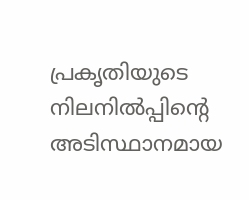പ്രകൃതിയുടെ നിലനില്‍പ്പിന്റെ അടിസ്ഥാനമായ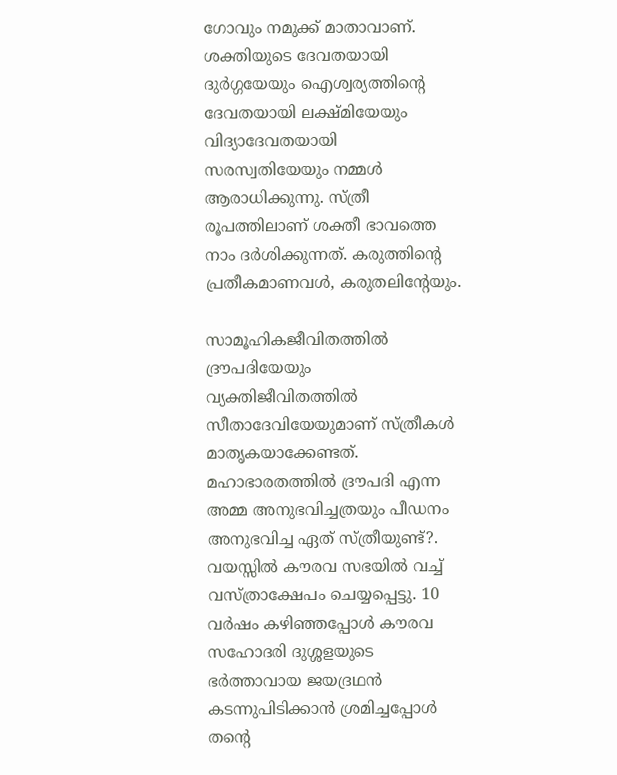ഗോവും നമുക്ക് മാതാവാണ്. ശക്തിയുടെ ദേവതയായി ദുര്‍ഗ്ഗയേയും ഐശ്വര്യത്തിന്റെ ദേവതയായി ലക്ഷ്മിയേയും വിദ്യാദേവതയായി സരസ്വതിയേയും നമ്മള്‍ ആരാധിക്കുന്നു. സ്ത്രീ രൂപത്തിലാണ് ശക്തീ ഭാവത്തെ നാം ദര്‍ശിക്കുന്നത്. കരുത്തിന്റെ പ്രതീകമാണവള്‍, കരുതലിന്റേയും.

സാമൂഹികജീവിതത്തില്‍ ദ്രൗപദിയേയും വ്യക്തിജീവിതത്തില്‍ സീതാദേവിയേയുമാണ് സ്ത്രീകള്‍ മാതൃകയാക്കേണ്ടത്. മഹാഭാരതത്തില്‍ ദ്രൗപദി എന്ന അമ്മ അനുഭവിച്ചത്രയും പീഡനം അനുഭവിച്ച ഏത് സ്ത്രീയുണ്ട്?. വയസ്സില്‍ കൗരവ സഭയില്‍ വച്ച് വസ്ത്രാക്ഷേപം ചെയ്യപ്പെട്ടു. 10 വര്‍ഷം കഴിഞ്ഞപ്പോള്‍ കൗരവ സഹോദരി ദുശ്ശളയുടെ ഭര്‍ത്താവായ ജയദ്രഥന്‍ കടന്നുപിടിക്കാന്‍ ശ്രമിച്ചപ്പോള്‍ തന്റെ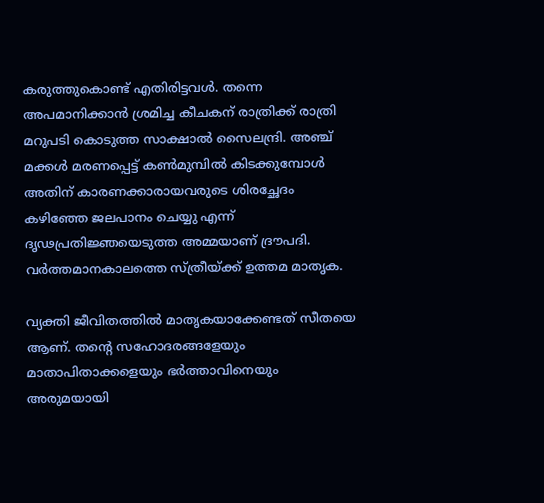കരുത്തുകൊണ്ട് എതിരിട്ടവള്‍. തന്നെ അപമാനിക്കാന്‍ ശ്രമിച്ച കീചകന് രാത്രിക്ക് രാത്രി മറുപടി കൊടുത്ത സാക്ഷാല്‍ സൈലന്ദ്രി. അഞ്ച് മക്കള്‍ മരണപ്പെട്ട് കണ്‍മുമ്പില്‍ കിടക്കുമ്പോള്‍ അതിന് കാരണക്കാരായവരുടെ ശിരച്ഛേദം കഴിഞ്ഞേ ജലപാനം ചെയ്യു എന്ന് ദൃഢപ്രതിജ്ഞയെടുത്ത അമ്മയാണ് ദ്രൗപദി. വര്‍ത്തമാനകാലത്തെ സ്ത്രീയ്‌ക്ക് ഉത്തമ മാതൃക.

വ്യക്തി ജീവിതത്തില്‍ മാതൃകയാക്കേണ്ടത് സീതയെ ആണ്. തന്റെ സഹോദരങ്ങളേയും മാതാപിതാക്കളെയും ഭര്‍ത്താവിനെയും അരുമയായി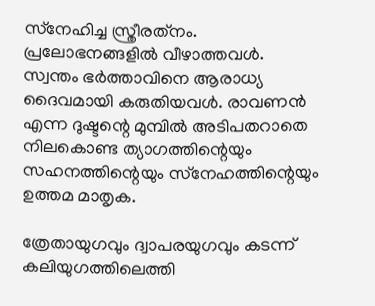സ്‌നേഹിച്ച സ്ത്രീരത്‌നം. പ്രലോഭനങ്ങളില്‍ വീഴാത്തവള്‍. സ്വന്തം ഭര്‍ത്താവിനെ ആരാധ്യ ദൈവമായി കരുതിയവള്‍. രാവണന്‍ എന്ന ദുഷ്ടന്റെ മുമ്പില്‍ അടിപതറാതെ നിലകൊണ്ട ത്യാഗത്തിന്റെയും സഹനത്തിന്റെയും സ്‌നേഹത്തിന്റെയും ഉത്തമ മാതൃക.

ത്രേതായുഗവും ദ്വാപരയുഗവും കടന്ന് കലിയുഗത്തിലെത്തി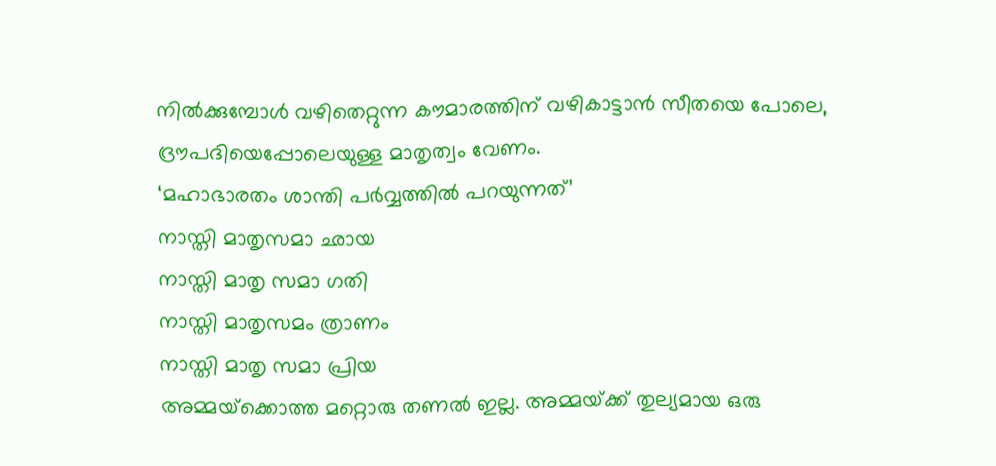നില്‍ക്കുമ്പോള്‍ വഴിതെറ്റുന്ന കൗമാരത്തിന് വഴികാട്ടാന്‍ സീതയെ പോലെ, ദ്രൗപദിയെപ്പോലെയുള്ള മാതൃത്വം വേണം.
‘മഹാഭാരതം ശാന്തി പര്‍വ്വത്തില്‍ പറയുന്നത്’
നാസ്തി മാതൃസമാ ഛായ
നാസ്തി മാതൃ സമാ ഗതി
നാസ്തി മാതൃസമം ത്രാണം
നാസ്തി മാതൃ സമാ പ്രിയ
അമ്മയ്‌ക്കൊത്ത മറ്റൊരു തണല്‍ ഇല്ല. അമ്മയ്‌ക്ക് തുല്യമായ ഒരു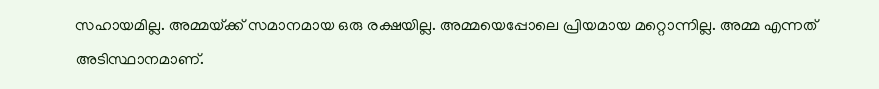സഹായമില്ല. അമ്മയ്‌ക്ക് സമാനമായ ഒരു രക്ഷയില്ല. അമ്മയെപ്പോലെ പ്രിയമായ മറ്റൊന്നില്ല. അമ്മ എന്നത് അടിസ്ഥാനമാണ്.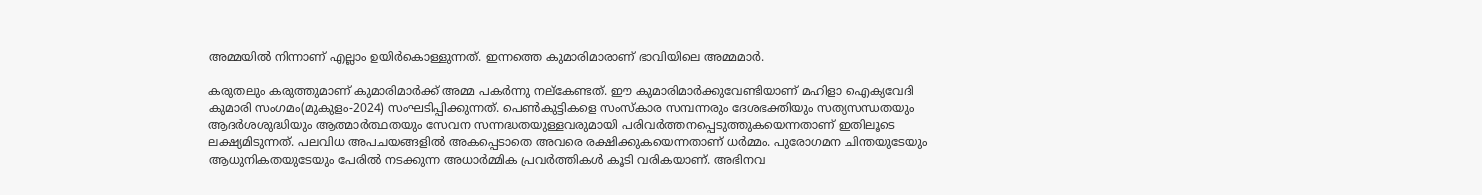അമ്മയില്‍ നിന്നാണ് എല്ലാം ഉയിര്‍കൊള്ളുന്നത്. ഇന്നത്തെ കുമാരിമാരാണ് ഭാവിയിലെ അമ്മമാര്‍.

കരുതലും കരുത്തുമാണ് കുമാരിമാര്‍ക്ക് അമ്മ പകര്‍ന്നു നല്‌കേണ്ടത്. ഈ കുമാരിമാര്‍ക്കുവേണ്ടിയാണ് മഹിളാ ഐക്യവേദി കുമാരി സംഗമം(മുകുളം-2024) സംഘടിപ്പിക്കുന്നത്. പെണ്‍കുട്ടികളെ സംസ്‌കാര സമ്പന്നരും ദേശഭക്തിയും സത്യസന്ധതയും ആദര്‍ശശുദ്ധിയും ആത്മാര്‍ത്ഥതയും സേവന സന്നദ്ധതയുള്ളവരുമായി പരിവര്‍ത്തനപ്പെടുത്തുകയെന്നതാണ് ഇതിലൂടെ ലക്ഷ്യമിടുന്നത്. പലവിധ അപചയങ്ങളില്‍ അകപ്പെടാതെ അവരെ രക്ഷിക്കുകയെന്നതാണ് ധര്‍മ്മം. പുരോഗമന ചിന്തയുടേയും ആധുനികതയുടേയും പേരില്‍ നടക്കുന്ന അധാര്‍മ്മിക പ്രവര്‍ത്തികള്‍ കൂടി വരികയാണ്. അഭിനവ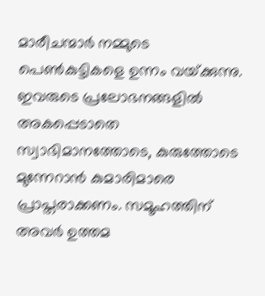മാരീചന്മാര്‍ നമ്മുടെ പെണ്‍കുട്ടികളെ ഉന്നം വയ്‌ക്കുന്നു. ഇവരുടെ പ്രലോഭനങ്ങളില്‍ അകപ്പെടാതെ സ്വാഭിമാനത്തോടെ, കുരുത്തോടെ മുന്നേറാന്‍ കുമാരിമാരെ പ്രാപ്തരാക്കണം. സമൂഹത്തിന് അവര്‍ ഉത്തമ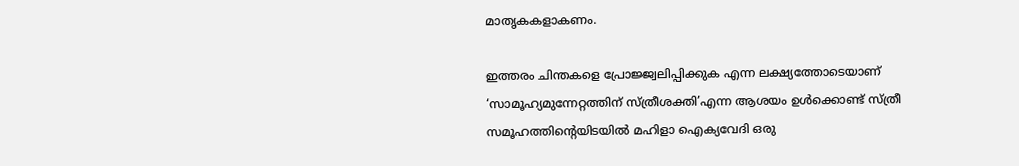മാതൃകകളാകണം.

ഇത്തരം ചിന്തകളെ പ്രോജ്ജ്വലിപ്പിക്കുക എന്ന ലക്ഷ്യത്തോടെയാണ് ‘സാമൂഹ്യമുന്നേറ്റത്തിന് സ്ത്രീശക്തി’എന്ന ആശയം ഉള്‍ക്കൊണ്ട് സ്ത്രീ സമൂഹത്തിന്റെയിടയില്‍ മഹിളാ ഐക്യവേദി ഒരു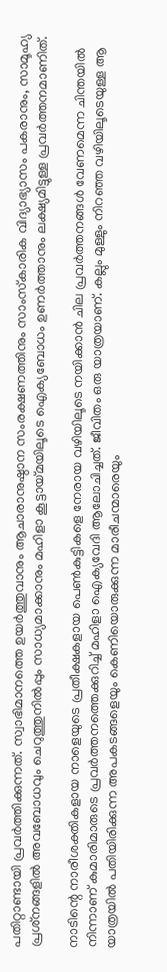പതിറ്റാണ്ടായി പ്രവര്‍ത്തിക്കുന്നത്. സ്വാഭിമാനത്തെ ഉയര്‍ത്തുവാനും ആചാരാനുഷ്ഠാന സംരക്ഷണത്തിനും സാംസ്‌കാരിക വിദ്യാഭ്യാസം പകരാനും, സാമൂഹ്യ പ്രശ്‌നങ്ങളില്‍ അവബോധവും ചെറുത്തുനില്‍പ്പും സാധ്യമാക്കാനും മഹിളാ കൂട്ടായ്‌മയിലൂടെ ഐക്യബോധം ഉണര്‍ത്താനും ലക്ഷ്യമിട്ടുള്ള പ്രവര്‍ത്തനമാണിത്.

നാടിന്റെ നാരീശക്തികളായ നാളെയുടെ പ്രതീക്ഷകളായ പെണ്‍കുട്ടികളെ നേരായ വഴിയിലൂടെ നയിക്കാന്‍ ചില പ്രവര്‍ത്തനങ്ങള്‍ വേണമെന്ന ചിന്തയില്‍ നിന്നാണ് കുമാരിമാരുടെ പ്രവര്‍ത്തനത്തെക്കുറിച്ച് മഹിളാ ഐക്യവേദി ആലോചിച്ചത്. ജീവിതം ഒരു യാത്രയാണ്. കല്ലും മുള്ളും നിറഞ്ഞ വഴിയിലൂടെയുള്ള ആ യാത്രയില്‍ പതിയിരിക്കുന്ന അപകടങ്ങളെയും കെണിയൊരുക്കുന്ന മാരീചന്മാരെയും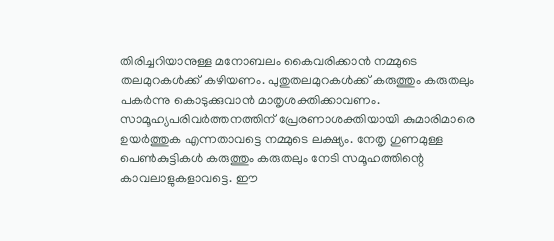തിരിച്ചറിയാനുള്ള മനോബലം കൈവരിക്കാന്‍ നമ്മുടെ തലമുറകള്‍ക്ക് കഴിയണം. പുതുതലമുറകള്‍ക്ക് കരുത്തും കരുതലും പകര്‍ന്നു കൊടുക്കുവാന്‍ മാതൃശക്തിക്കാവണം. സാമൂഹ്യപരിവര്‍ത്തനത്തിന് പ്രേരണാശക്തിയായി കുമാരിമാരെ ഉയര്‍ത്തുക എന്നതാവട്ടെ നമ്മുടെ ലക്ഷ്യം. നേതൃ ഗുണമുള്ള പെണ്‍കുട്ടികള്‍ കരുത്തും കരുതലും നേടി സമൂഹത്തിന്റെ കാവലാളുകളാവട്ടെ. ഈ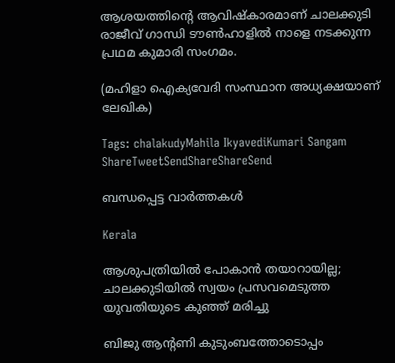ആശയത്തിന്റെ ആവിഷ്‌കാരമാണ് ചാലക്കുടി രാജീവ് ഗാന്ധി ടൗണ്‍ഹാളില്‍ നാളെ നടക്കുന്ന പ്രഥമ കുമാരി സംഗമം.

(മഹിളാ ഐക്യവേദി സംസ്ഥാന അധ്യക്ഷയാണ് ലേഖിക)

Tags: chalakudyMahila IkyavediKumari Sangam
ShareTweetSendShareShareSend

ബന്ധപ്പെട്ട വാര്‍ത്തകള്‍

Kerala

ആശുപത്രിയിൽ പോകാൻ തയാറായില്ല; ചാലക്കുടിയിൽ സ്വയം പ്രസവമെടുത്ത യുവതിയുടെ കുഞ്ഞ് മരിച്ചു

ബിജു ആന്റണി കുടുംബത്തോടൊപ്പം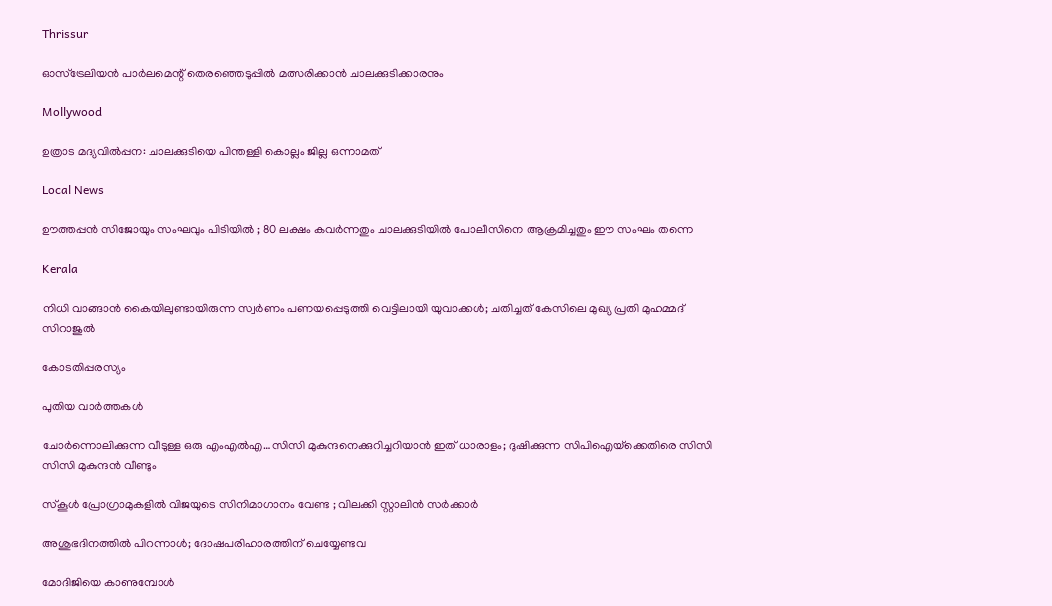Thrissur

ഓസ്‌ട്രേലിയന്‍ പാര്‍ലമെന്റ് തെരഞ്ഞെടുപ്പില്‍ മത്സരിക്കാന്‍ ചാലക്കുടിക്കാരനും

Mollywood

ഉത്രാട മദ്യവില്‍പ്പന: ചാലക്കുടിയെ പിന്തള്ളി കൊല്ലം ജില്ല ഒന്നാമത്

Local News

ഊത്തപ്പൻ സിജോയും സംഘവും പിടിയിൽ ; 80 ലക്ഷം കവർന്നതും ചാലക്കുടിയിൽ പോലീസിനെ ആക്രമിച്ചതും ഈ സംഘം തന്നെ

Kerala

നിധി വാങ്ങാന്‍ കൈയിലുണ്ടായിരുന്ന സ്വര്‍ണം പണയപ്പെടുത്തി വെട്ടിലായി യുവാക്കൾ; ചതിച്ചത് കേസിലെ മുഖ്യ പ്രതി മുഹമ്മദ് സിറാജുല്‍

കോടതിപ്പരസ്യം

പുതിയ വാര്‍ത്തകള്‍

ചോര്‍ന്നൊലിക്കുന്ന വീടുള്ള ഒരു എംഎല്‍എ…സിസി മുകുന്ദനെക്കുറിച്ചറിയാന്‍ ഇത് ധാരാളം; ദുഷിക്കുന്ന സിപിഐയ്‌ക്കെതിരെ സിസി സിസി മുകുന്ദന്‍ വീണ്ടും

സ്കൂൾ പ്രോഗ്രാമുകളിൽ വിജയുടെ സിനിമാഗാനം വേണ്ട ; വിലക്കി സ്റ്റാലിൻ സർക്കാർ

അശുഭദിനത്തിൽ പിറന്നാൾ; ദോഷപരിഹാരത്തിന് ചെയ്യേണ്ടവ

മോദിജിയെ കാണുമ്പോള്‍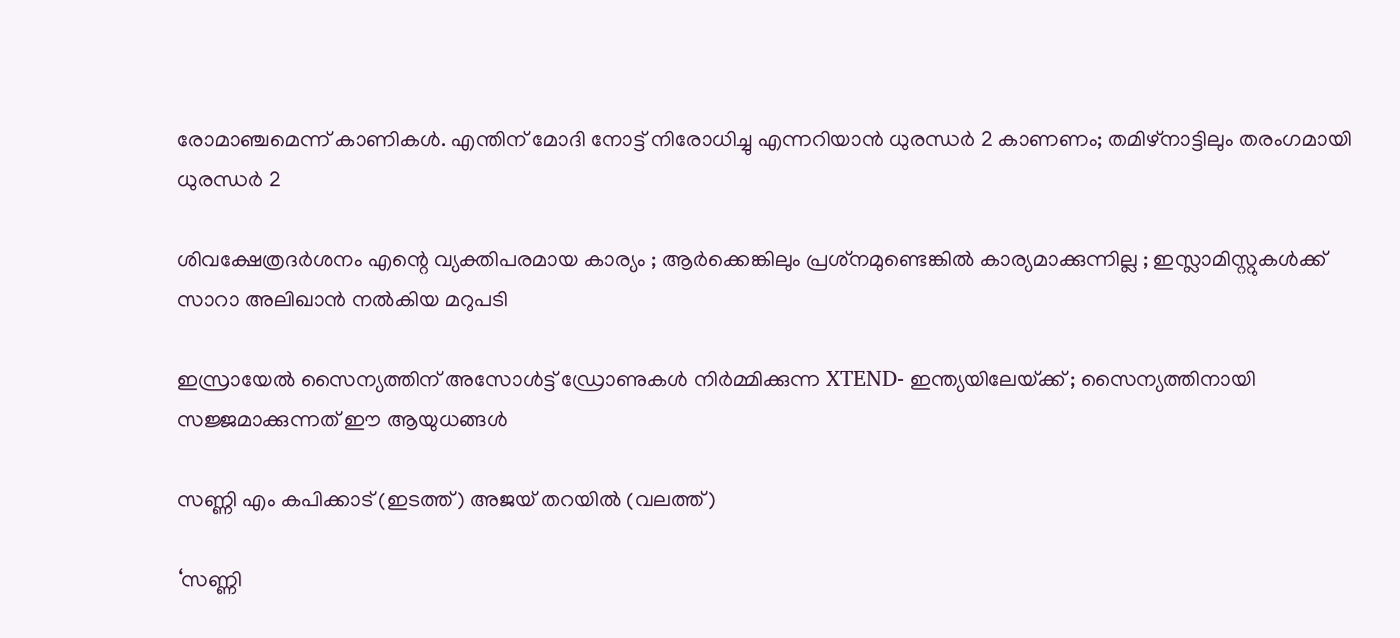രോമാഞ്ചമെന്ന് കാണികള്‍. എന്തിന് മോദി നോട്ട് നിരോധിച്ചു എന്നറിയാന്‍ ധുരന്ധര്‍ 2 കാണണം; തമിഴ്നാട്ടിലും തരംഗമായി ധുരന്ധര്‍ 2

ശിവക്ഷേത്രദർശനം എന്റെ വ്യക്തിപരമായ കാര്യം ; ആർക്കെങ്കിലും പ്രശ്‌നമുണ്ടെങ്കിൽ കാര്യമാക്കുന്നില്ല ; ഇസ്ലാമിസ്റ്റുകൾക്ക് സാറാ അലിഖാൻ നൽകിയ മറുപടി

ഇസ്രായേൽ സൈന്യത്തിന് അസോൾട്ട് ഡ്രോണുകൾ നിർമ്മിക്കുന്ന XTEND- ഇന്ത്യയിലേയ്‌ക്ക് ; സൈന്യത്തിനായി സജ്ജമാക്കുന്നത് ഈ ആയുധങ്ങൾ

സണ്ണി എം കപിക്കാട് (ഇടത്ത്) അജയ് തറയില്‍ (വലത്ത്)

‘സണ്ണി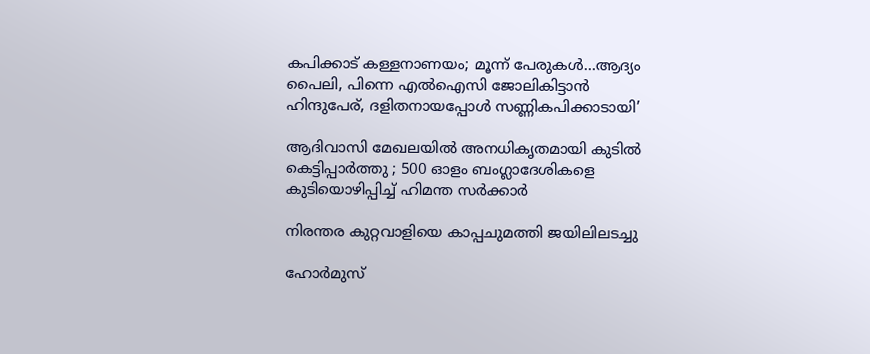കപിക്കാട് കള്ളനാണയം; മൂന്ന് പേരുകള്‍…ആദ്യം പൈലി, പിന്നെ എല്‍ഐസി ജോലികിട്ടാന്‍ ഹിന്ദുപേര്, ദളിതനായപ്പോള്‍ സണ്ണികപിക്കാടായി’

ആദിവാസി മേഖലയിൽ അനധികൃതമായി കുടിൽ കെട്ടിപ്പാർത്തു ; 500 ഓളം ബംഗ്ലാദേശികളെ കുടിയൊഴിപ്പിച്ച് ഹിമന്ത സർക്കാർ

നിരന്തര കുറ്റവാളിയെ കാപ്പചുമത്തി ജയിലിലടച്ചു

ഹോർമുസ്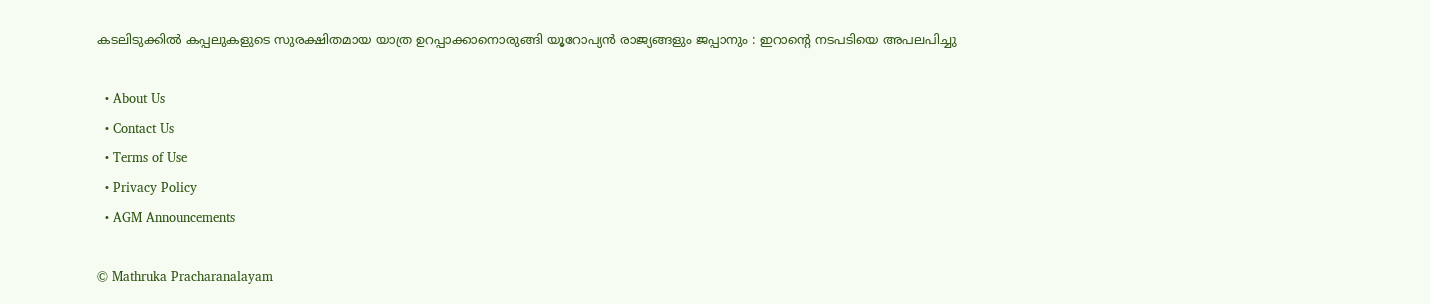കടലിടുക്കിൽ കപ്പലുകളുടെ സുരക്ഷിതമായ യാത്ര ഉറപ്പാക്കാനൊരുങ്ങി യൂറോപ്യൻ രാജ്യങ്ങളും ജപ്പാനും : ഇറാന്റെ നടപടിയെ അപലപിച്ചു

  • About Us
  • Contact Us
  • Terms of Use
  • Privacy Policy
  • AGM Announcements

© Mathruka Pracharanalayam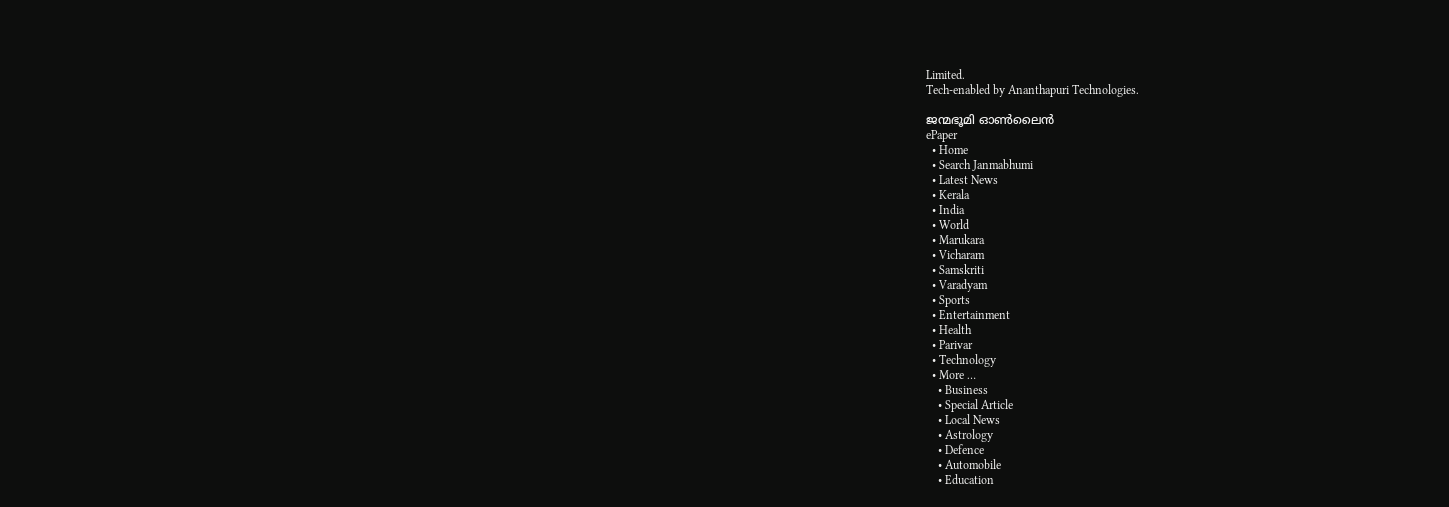Limited.
Tech-enabled by Ananthapuri Technologies.

ജന്മഭൂമി ഓണ്‍ലൈന്‍
ePaper
  • Home
  • Search Janmabhumi
  • Latest News
  • Kerala
  • India
  • World
  • Marukara
  • Vicharam
  • Samskriti
  • Varadyam
  • Sports
  • Entertainment
  • Health
  • Parivar
  • Technology
  • More …
    • Business
    • Special Article
    • Local News
    • Astrology
    • Defence
    • Automobile
    • Education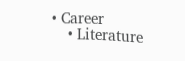• Career
    • Literature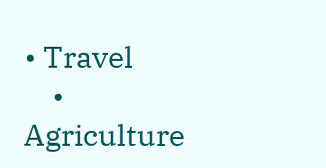• Travel
    • Agriculture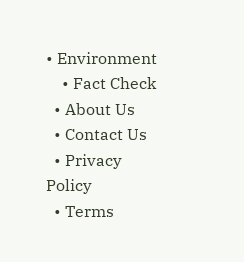• Environment
    • Fact Check
  • About Us
  • Contact Us
  • Privacy Policy
  • Terms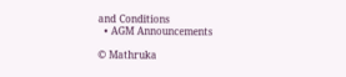and Conditions
  • AGM Announcements

© Mathruka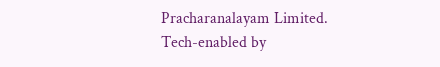Pracharanalayam Limited.
Tech-enabled by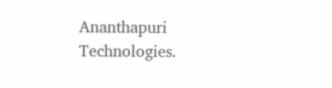Ananthapuri Technologies.